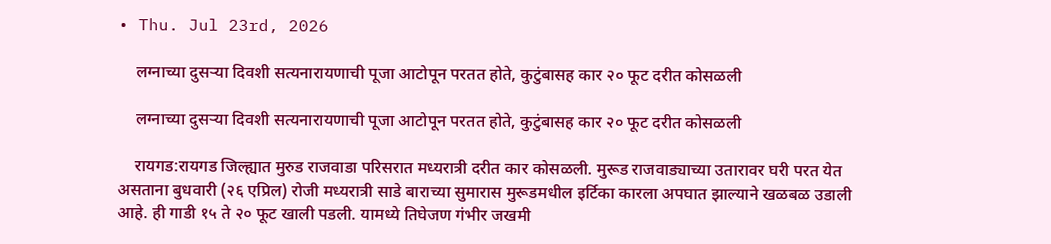• Thu. Jul 23rd, 2026

    लग्नाच्या दुसऱ्या दिवशी सत्यनारायणाची पूजा आटोपून परतत होते, कुटुंबासह कार २० फूट दरीत कोसळली

    लग्नाच्या दुसऱ्या दिवशी सत्यनारायणाची पूजा आटोपून परतत होते, कुटुंबासह कार २० फूट दरीत कोसळली

    रायगड:रायगड जिल्ह्यात मुरुड राजवाडा परिसरात मध्यरात्री दरीत कार कोसळली. मुरूड राजवाड्याच्या उतारावर घरी परत येत असताना बुधवारी (२६ एप्रिल) रोजी मध्यरात्री साडे बाराच्या सुमारास मुरूडमधील इर्टिका कारला अपघात झाल्याने खळबळ उडाली आहे. ही गाडी १५ ते २० फूट खाली पडली. यामध्ये तिघेजण गंभीर जखमी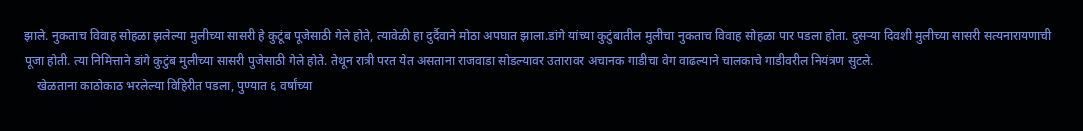झाले. नुकताच विवाह सोहळा झलेल्या मुलीच्या सासरी हे कुटूंब पूजेसाठी गेले होते, त्यावेळी हा दुर्दैवाने मोठा अपघात झाला.डांगे यांच्या कुटुंबातील मुलीचा नुकताच विवाह सोहळा पार पडला होता. दुसर्‍या दिवशी मुलीच्या सासरी सत्यनारायणाची पूजा होती. त्या निमित्ताने डांगे कुटुंब मुलीच्या सासरी पुजेसाठी गेले होते. तेथून रात्री परत येत असताना राजवाडा सोडल्यावर उतारावर अचानक गाडीचा वेग वाढल्याने चालकाचे गाडीवरील नियंत्रण सुटले.
    खेळताना काठोकाठ भरलेल्या विहिरीत पडला, पुण्यात ६ वर्षांच्या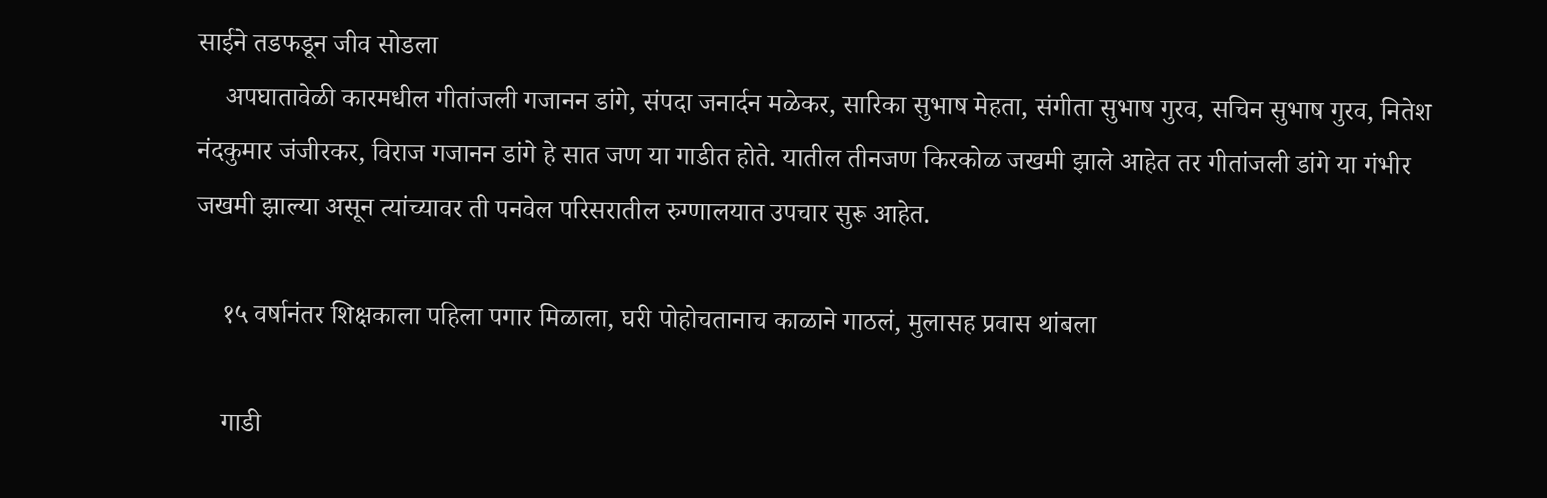साईने तडफडून जीव सोडला
    अपघातावेळी कारमधील गीतांजली गजानन डांगे, संपदा जनार्दन मळेकर, सारिका सुभाष मेहता, संगीता सुभाष गुरव, सचिन सुभाष गुरव, नितेश नंदकुमार जंजीरकर, विराज गजानन डांगे हे सात जण या गाडीत होते. यातील तीनजण किरकोळ जखमी झाले आहेत तर गीतांजली डांगे या गंभीर जखमी झाल्या असून त्यांच्यावर ती पनवेल परिसरातील रुग्णालयात उपचार सुरू आहेत.

    १५ वर्षानंतर शिक्षकाला पहिला पगार मिळाला, घरी पोहोचतानाच काळाने गाठलं, मुलासह प्रवास थांबला

    गाडी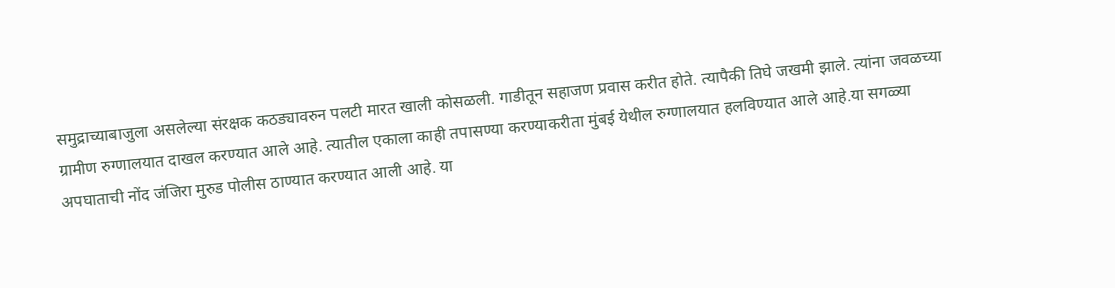समुद्राच्याबाजुला असलेल्या संरक्षक कठड्यावरुन पलटी मारत खाली कोसळली. गाडीतून सहाजण प्रवास करीत होते. त्यापैकी तिघे जखमी झाले. त्यांना जवळच्या ग्रामीण रुग्णालयात दाखल करण्यात आले आहे. त्यातील एकाला काही तपासण्या करण्याकरीता मुंबई येथील रुग्णालयात हलविण्यात आले आहे.या सगळ्या अपघाताची नोंद जंजिरा मुरुड पोलीस ठाण्यात करण्यात आली आहे. या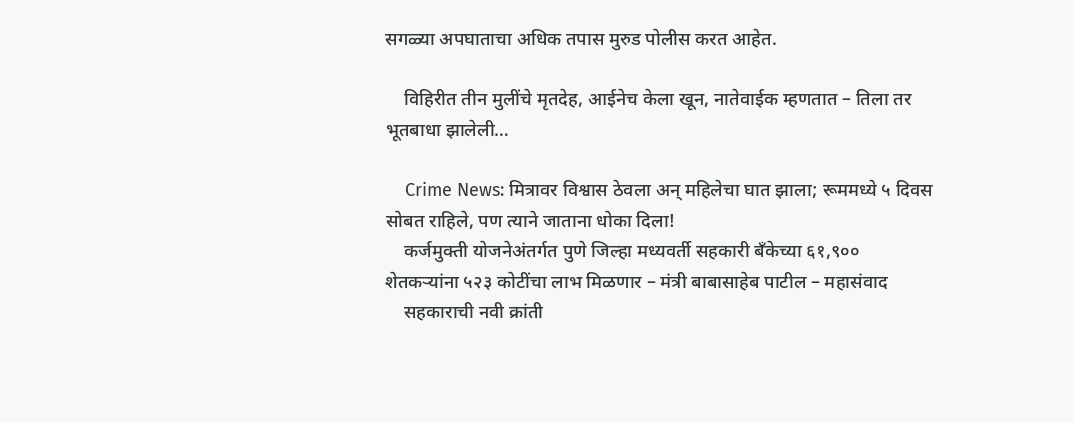सगळ्या अपघाताचा अधिक तपास मुरुड पोलीस करत आहेत.

    विहिरीत तीन मुलींचे मृतदेह, आईनेच केला खून, नातेवाईक म्हणतात – तिला तर भूतबाधा झालेली…

    Crime News: मित्रावर विश्वास ठेवला अन् महिलेचा घात झाला; रूममध्ये ५ दिवस सोबत राहिले, पण त्याने जाताना धोका दिला!
    कर्जमुक्ती योजनेअंतर्गत पुणे जिल्हा मध्यवर्ती सहकारी बँकेच्या ६१,९०० शेतकऱ्यांना ५२३ कोटींचा लाभ मिळणार – मंत्री बाबासाहेब पाटील – महासंवाद
    सहकाराची नवी क्रांती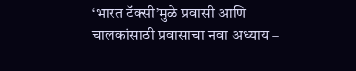‘भारत टॅक्सी’मुळे प्रवासी आणि चालकांसाठी प्रवासाचा नवा अध्याय –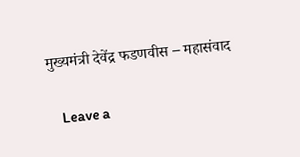मुख्यमंत्री देवेंद्र फडणवीस – महासंवाद

    Leave a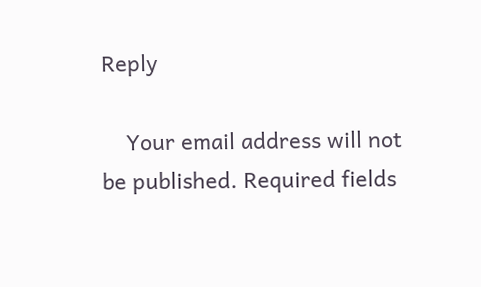Reply

    Your email address will not be published. Required fields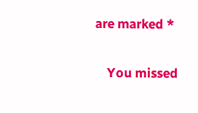are marked *

    You missed